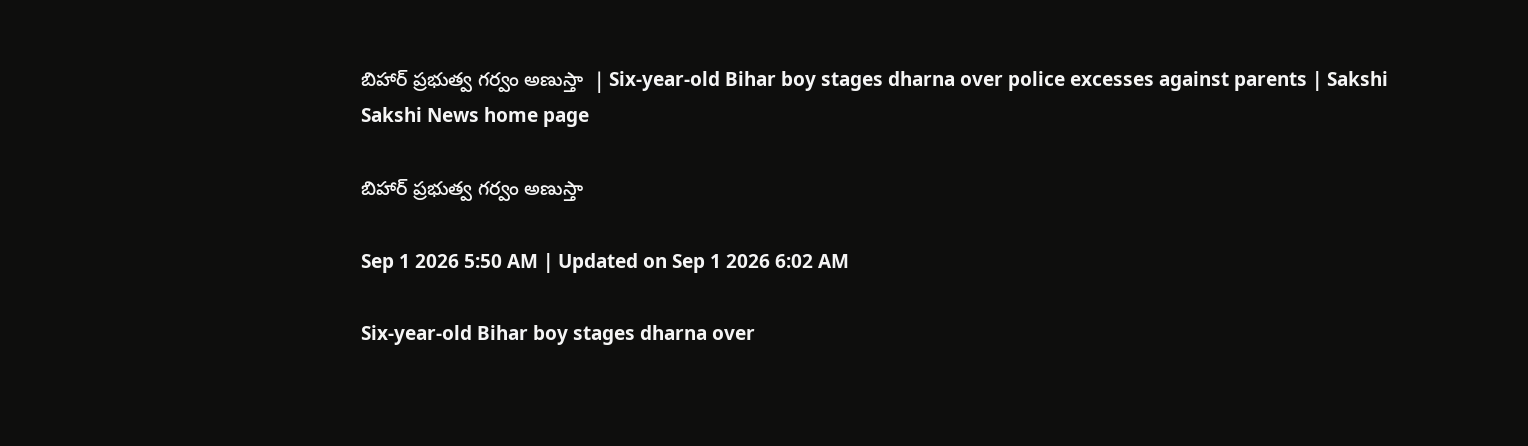బిహార్‌ ప్రభుత్వ గర్వం అణుస్తా  | Six-year-old Bihar boy stages dharna over police excesses against parents | Sakshi
Sakshi News home page

బిహార్‌ ప్రభుత్వ గర్వం అణుస్తా

Sep 1 2026 5:50 AM | Updated on Sep 1 2026 6:02 AM

Six-year-old Bihar boy stages dharna over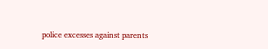police excesses against parents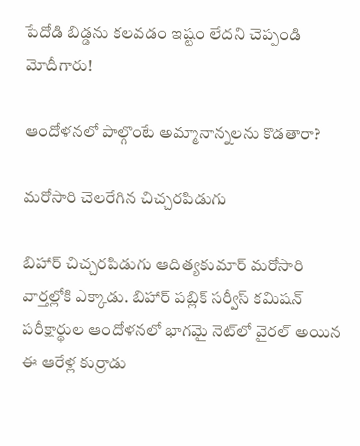పేదోడి బిడ్డను కలవడం ఇష్టం లేదని చెప్పండి మోదీగారు!

ఆందోళనలో పాల్గొంటే అమ్మానాన్నలను కొడతారా?

మరోసారి చెలరేగిన చిచ్చరపిడుగు

బిహార్‌ చిచ్చరపిడుగు ఆదిత్యకుమార్‌ మరోసారి వార్తల్లోకి ఎక్కాడు. బిహార్‌ పబ్లిక్‌ సర్వీస్‌ కమిషన్‌ పరీక్షార్థుల ఆందోళనలో భాగమై నెట్‌లో వైరల్‌ అయిన ఈ ఆరేళ్ల కుర్రాడు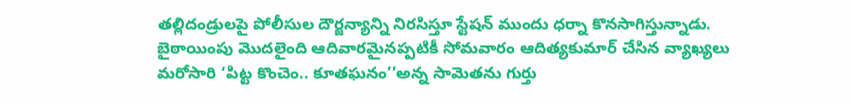తల్లిదండ్రులపై పోలీసుల దౌర్జన్యాన్ని నిరసిస్తూ స్టేషన్‌ ముందు ధర్నా కొనసాగిస్తున్నాడు. బైఠాయింపు మొదలైంది ఆదివారమైనప్పటికీ సోమవారం ఆదిత్యకుమార్‌ చేసిన వ్యాఖ్యలు మరోసారి ‘పిట్ట కొంచెం.. కూతఘనం’’అన్న సామెతను గుర్తు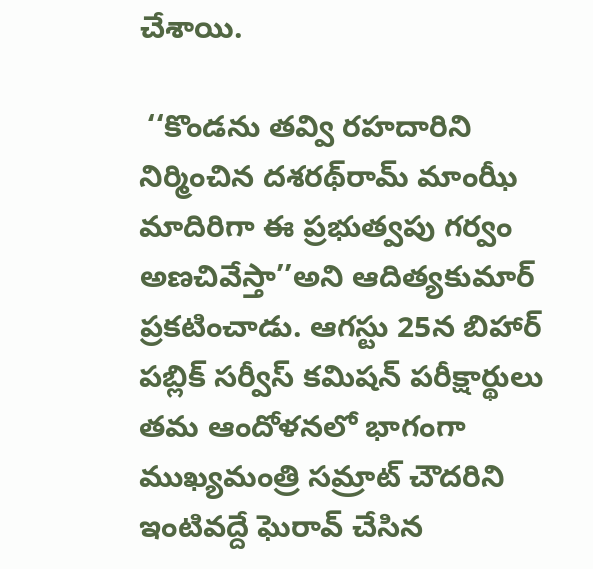చేశాయి.

 ‘‘కొండను తవ్వి రహదారిని నిర్మించిన దశరథ్‌రామ్‌ మాంఝీ మాదిరిగా ఈ ప్రభుత్వపు గర్వం అణచివేస్తా’’అని ఆదిత్యకుమార్‌ ప్రకటించాడు. ఆగస్టు 25న బిహార్‌ పబ్లిక్‌ సర్వీస్‌ కమిషన్‌ పరీక్షార్థులు తమ ఆందోళనలో భాగంగా ముఖ్యమంత్రి సమ్రాట్‌ చౌదరిని ఇంటివద్దే ఘెరావ్‌ చేసిన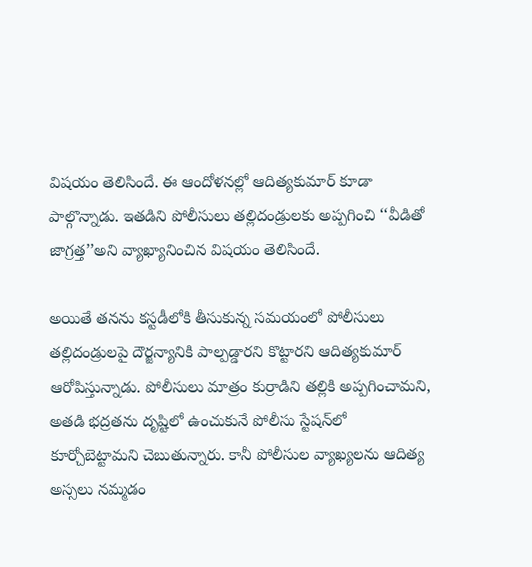విషయం తెలిసిందే. ఈ ఆందోళనల్లో ఆదిత్యకుమార్‌ కూడా పాల్గొన్నాడు. ఇతడిని పోలీసులు తల్లిదండ్రులకు అప్పగించి ‘‘వీడితో జాగ్రత్త’’అని వ్యాఖ్యానించిన విషయం తెలిసిందే.

అయితే తనను కస్టడీలోకి తీసుకున్న సమయంలో పోలీసులు తల్లిదండ్రులపై దౌర్జన్యానికి పాల్పడ్డారని కొట్టారని ఆదిత్యకుమార్‌ ఆరోపిస్తున్నాడు. పోలీసులు మాత్రం కుర్రాడిని తల్లికి అప్పగించామని, అతడి భద్రతను దృష్టిలో ఉంచుకునే పోలీసు స్టేషన్‌లో కూర్చోబెట్టామని చెబుతున్నారు. కానీ పోలీసుల వ్యాఖ్యలను ఆదిత్య అస్సలు నమ్మడం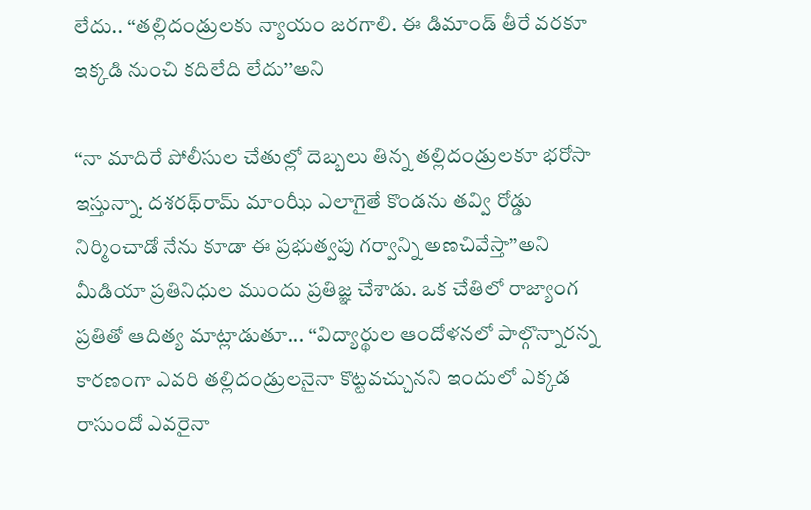లేదు.. ‘‘తల్లిదండ్రులకు న్యాయం జరగాలి. ఈ డిమాండ్‌ తీరే వరకూ ఇక్కడి నుంచి కదిలేది లేదు’’అని

‘‘నా మాదిరే పోలీసుల చేతుల్లో దెబ్బలు తిన్న తల్లిదండ్రులకూ భరోసా ఇస్తున్నా. దశరథ్‌రామ్‌ మాంఝీ ఎలాగైతే కొండను తవ్వి రోడ్డు నిర్మించాడో నేను కూడా ఈ ప్రభుత్వపు గర్వాన్ని అణచివేస్తా’’అని మీడియా ప్రతినిధుల ముందు ప్రతిజ్ఞ చేశాడు. ఒక చేతిలో రాజ్యాంగ ప్రతితో ఆదిత్య మాట్లాడుతూ... ‘‘విద్యార్థుల ఆందోళనలో పాల్గొన్నారన్న కారణంగా ఎవరి తల్లిదండ్రులనైనా కొట్టవచ్చునని ఇందులో ఎక్కడ రాసుందో ఎవరైనా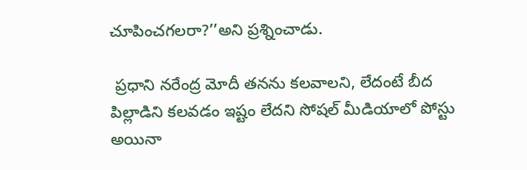చూపించగలరా?’’అని ప్రశ్నించాడు.

 ప్రధాని నరేంద్ర మోదీ తనను కలవాలని, లేదంటే బీద పిల్లాడిని కలవడం ఇష్టం లేదని సోషల్‌ మీడియాలో పోస్టు అయినా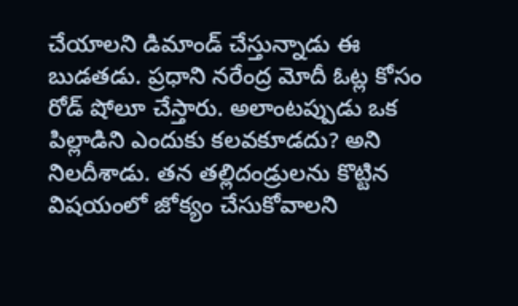చేయాలని డిమాండ్‌ చేస్తున్నాడు ఈ బుడతడు. ప్రధాని నరేంద్ర మోదీ ఓట్ల కోసం రోడ్‌ షోలూ చేస్తారు. అలాంటప్పుడు ఒక పిల్లాడిని ఎందుకు కలవకూడదు? అని నిలదీశాడు. తన తల్లిదండ్రులను కొట్టిన విషయంలో జోక్యం చేసుకోవాలని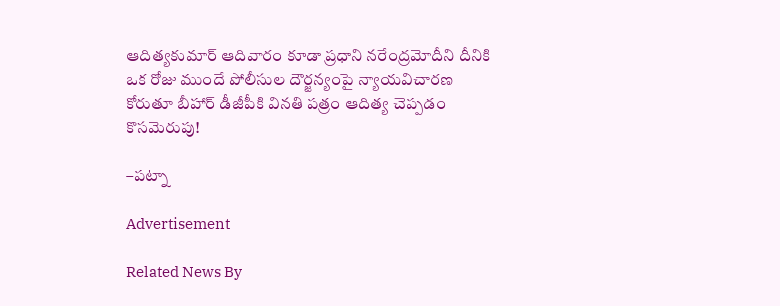ఆదిత్యకుమార్‌ ఆదివారం కూడా ప్రధాని నరేంద్రమోదీని దీనికి ఒక రోజు ముందే పోలీసుల దౌర్జన్యంపై న్యాయవిచారణ కోరుతూ బీహార్‌ డీజీపీకి వినతి పత్రం ఆదిత్య చెప్పడం కొసమెరుపు!

–పట్నా

Advertisement

Related News By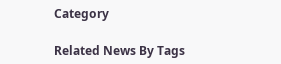Category

Related News By Tags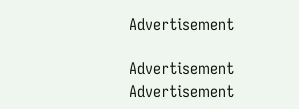Advertisement

Advertisement
Advertisement